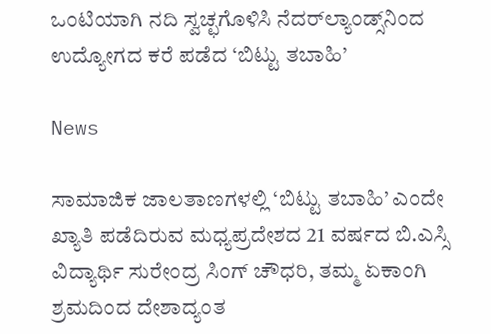ಒಂಟಿಯಾಗಿ ನದಿ ಸ್ವಚ್ಛಗೊಳಿಸಿ ನೆದರ್‌ಲ್ಯಾಂಡ್ಸ್‌ನಿಂದ ಉದ್ಯೋಗದ ಕರೆ ಪಡೆದ ‘ಬಿಟ್ಟು ತಬಾಹಿ’

News

ಸಾಮಾಜಿಕ ಜಾಲತಾಣಗಳಲ್ಲಿ ‘ಬಿಟ್ಟು ತಬಾಹಿ’ ಎಂದೇ ಖ್ಯಾತಿ ಪಡೆದಿರುವ ಮಧ್ಯಪ್ರದೇಶದ 21 ವರ್ಷದ ಬಿ.ಎಸ್ಸಿ ವಿದ್ಯಾರ್ಥಿ ಸುರೇಂದ್ರ ಸಿಂಗ್ ಚೌಧರಿ, ತಮ್ಮ ಏಕಾಂಗಿ ಶ್ರಮದಿಂದ ದೇಶಾದ್ಯಂತ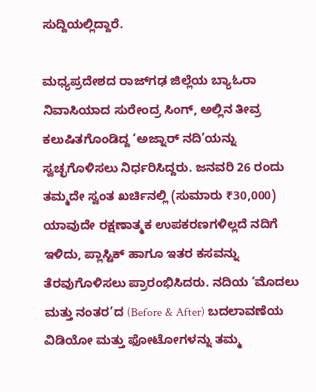ಸುದ್ದಿಯಲ್ಲಿದ್ದಾರೆ.

ಮಧ್ಯಪ್ರದೇಶದ ರಾಜ್‌ಗಢ ಜಿಲ್ಲೆಯ ಬ್ಯಾಓರಾ ನಿವಾಸಿಯಾದ ಸುರೇಂದ್ರ ಸಿಂಗ್, ಅಲ್ಲಿನ ತೀವ್ರ ಕಲುಷಿತಗೊಂಡಿದ್ದ ‘ಅಜ್ನಾರ್ ನದಿ’ಯನ್ನು ಸ್ವಚ್ಛಗೊಳಿಸಲು ನಿರ್ಧರಿಸಿದ್ದರು. ಜನವರಿ 26 ರಂದು ತಮ್ಮದೇ ಸ್ವಂತ ಖರ್ಚಿನಲ್ಲಿ (ಸುಮಾರು ₹30,000) ಯಾವುದೇ ರಕ್ಷಣಾತ್ಮಕ ಉಪಕರಣಗಳಿಲ್ಲದೆ ನದಿಗೆ ಇಳಿದು, ಪ್ಲಾಸ್ಟಿಕ್ ಹಾಗೂ ಇತರ ಕಸವನ್ನು ತೆರವುಗೊಳಿಸಲು ಪ್ರಾರಂಭಿಸಿದರು. ನದಿಯ ‘ಮೊದಲು ಮತ್ತು ನಂತರ’ದ (Before & After) ಬದಲಾವಣೆಯ ವಿಡಿಯೋ ಮತ್ತು ಫೋಟೋಗಳನ್ನು ತಮ್ಮ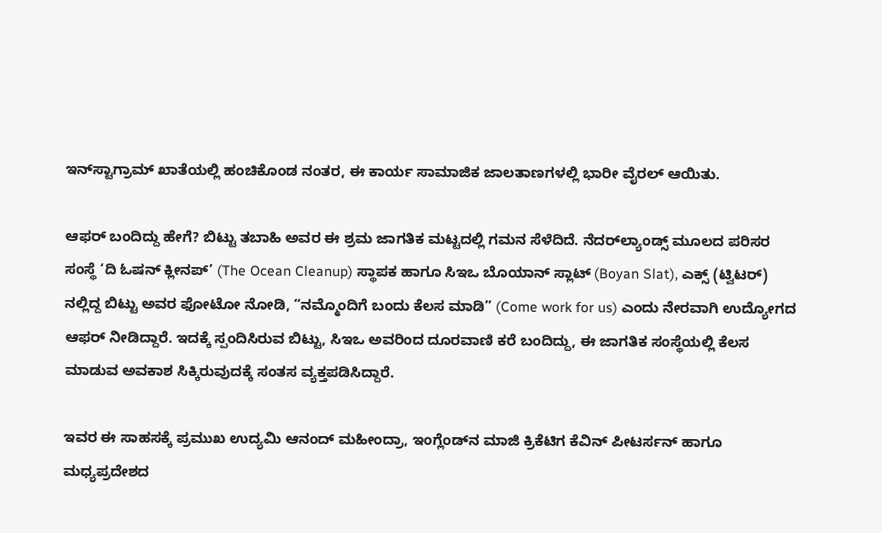ಇನ್‌ಸ್ಟಾಗ್ರಾಮ್ ಖಾತೆಯಲ್ಲಿ ಹಂಚಿಕೊಂಡ ನಂತರ, ಈ ಕಾರ್ಯ ಸಾಮಾಜಿಕ ಜಾಲತಾಣಗಳಲ್ಲಿ ಭಾರೀ ವೈರಲ್ ಆಯಿತು.

ಆಫರ್ ಬಂದಿದ್ದು ಹೇಗೆ? ಬಿಟ್ಟು ತಬಾಹಿ ಅವರ ಈ ಶ್ರಮ ಜಾಗತಿಕ ಮಟ್ಟದಲ್ಲಿ ಗಮನ ಸೆಳೆದಿದೆ. ನೆದರ್‌ಲ್ಯಾಂಡ್ಸ್ ಮೂಲದ ಪರಿಸರ ಸಂಸ್ಥೆ ‘ದಿ ಓಷನ್ ಕ್ಲೀನಪ್’ (The Ocean Cleanup) ಸ್ಥಾಪಕ ಹಾಗೂ ಸಿಇಒ ಬೊಯಾನ್ ಸ್ಲಾಟ್ (Boyan Slat), ಎಕ್ಸ್ (ಟ್ವಿಟರ್) ನಲ್ಲಿದ್ದ ಬಿಟ್ಟು ಅವರ ಫೋಟೋ ನೋಡಿ, “ನಮ್ಮೊಂದಿಗೆ ಬಂದು ಕೆಲಸ ಮಾಡಿ” (Come work for us) ಎಂದು ನೇರವಾಗಿ ಉದ್ಯೋಗದ ಆಫರ್ ನೀಡಿದ್ದಾರೆ. ಇದಕ್ಕೆ ಸ್ಪಂದಿಸಿರುವ ಬಿಟ್ಟು, ಸಿಇಒ ಅವರಿಂದ ದೂರವಾಣಿ ಕರೆ ಬಂದಿದ್ದು, ಈ ಜಾಗತಿಕ ಸಂಸ್ಥೆಯಲ್ಲಿ ಕೆಲಸ ಮಾಡುವ ಅವಕಾಶ ಸಿಕ್ಕಿರುವುದಕ್ಕೆ ಸಂತಸ ವ್ಯಕ್ತಪಡಿಸಿದ್ದಾರೆ.

ಇವರ ಈ ಸಾಹಸಕ್ಕೆ ಪ್ರಮುಖ ಉದ್ಯಮಿ ಆನಂದ್ ಮಹೀಂದ್ರಾ, ಇಂಗ್ಲೆಂಡ್‌ನ ಮಾಜಿ ಕ್ರಿಕೆಟಿಗ ಕೆವಿನ್ ಪೀಟರ್ಸನ್ ಹಾಗೂ ಮಧ್ಯಪ್ರದೇಶದ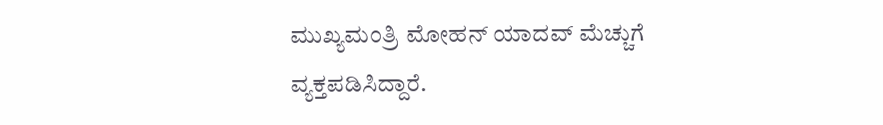ಮುಖ್ಯಮಂತ್ರಿ ಮೋಹನ್ ಯಾದವ್ ಮೆಚ್ಚುಗೆ ವ್ಯಕ್ತಪಡಿಸಿದ್ದಾರೆ.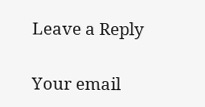Leave a Reply

Your email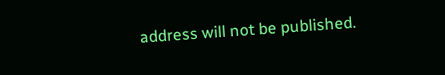address will not be published.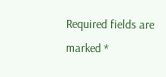Required fields are marked *